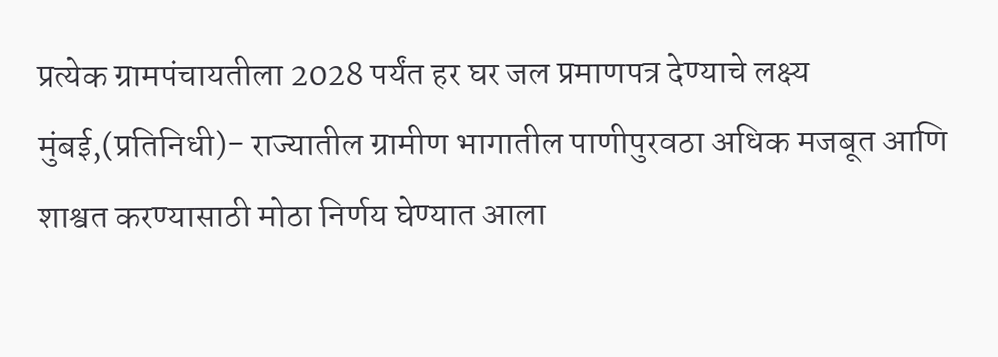प्रत्येक ग्रामपंचायतीला 2028 पर्यंत हर घर जल प्रमाणपत्र देण्याचे लक्ष्य
मुंबई,(प्रतिनिधी)- राज्यातील ग्रामीण भागातील पाणीपुरवठा अधिक मजबूत आणि शाश्वत करण्यासाठी मोठा निर्णय घेण्यात आला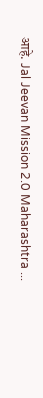आहे. Jal Jeevan Mission 2.0 Maharashtra ...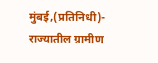मुंबई,(प्रतिनिधी)- राज्यातील ग्रामीण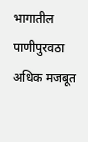भागातील पाणीपुरवठा अधिक मजबूत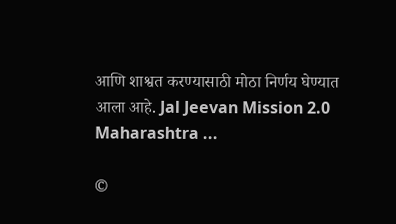आणि शाश्वत करण्यासाठी मोठा निर्णय घेण्यात आला आहे. Jal Jeevan Mission 2.0 Maharashtra ...

©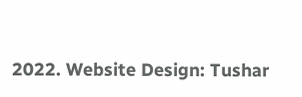2022. Website Design: Tushar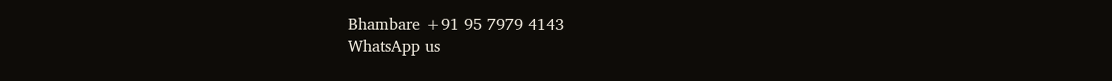Bhambare +91 95 7979 4143
WhatsApp us